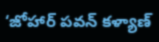‘జోహార్ పవన్ కళ్యాణ్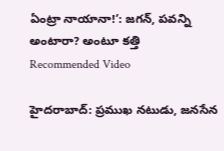ఏంట్రా నాయానా!’: జగన్, పవన్ని అంటారా? అంటూ కత్తి
Recommended Video

హైదరాబాద్: ప్రముఖ నటుడు, జనసేన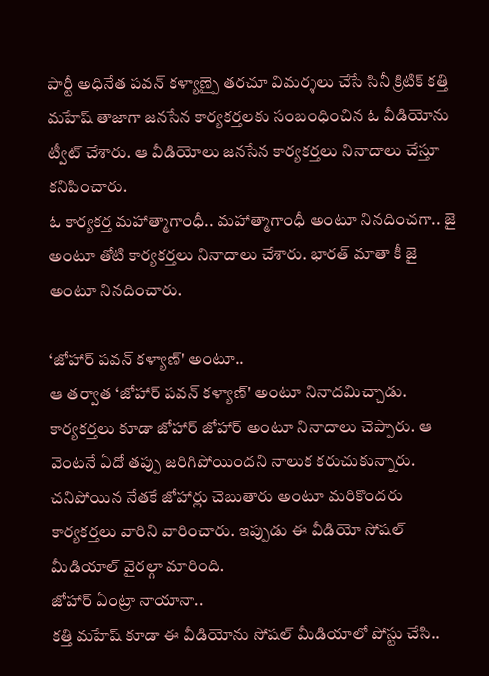పార్టీ అధినేత పవన్ కళ్యాణ్పై తరచూ విమర్శలు చేసే సినీ క్రిటిక్ కత్తి మహేష్ తాజాగా జనసేన కార్యకర్తలకు సంబంధించిన ఓ వీడియోను ట్వీట్ చేశారు. ఆ వీడియోలు జనసేన కార్యకర్తలు నినాదాలు చేస్తూ కనిపించారు.
ఓ కార్యకర్త మహాత్మాగాంధీ.. మహాత్మాగాంధీ అంటూ నినదించగా.. జై అంటూ తోటి కార్యకర్తలు నినాదాలు చేశారు. భారత్ మాతా కీ జై అంటూ నినదించారు.

‘జోహార్ పవన్ కళ్యాణ్' అంటూ..
ఆ తర్వాత ‘జోహార్ పవన్ కళ్యాణ్' అంటూ నినాదమిచ్చాడు. కార్యకర్తలు కూడా జోహార్ జోహార్ అంటూ నినాదాలు చెప్పారు. ఆ వెంటనే ఏదో తప్పు జరిగిపోయిందని నాలుక కరుచుకున్నారు. చనిపోయిన నేతకే జోహార్లు చెబుతారు అంటూ మరికొందరు కార్యకర్తలు వారిని వారించారు. ఇప్పుడు ఈ వీడియో సోషల్ మీడియాల్ వైరల్గా మారింది.
జోహార్ ఏంట్రా నాయానా..
కత్తి మహేష్ కూడా ఈ వీడియోను సోషల్ మీడియాలో పోస్టు చేసి..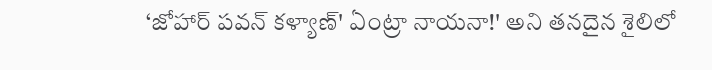‘జోహార్ పవన్ కళ్యాణ్' ఏంట్రా నాయనా!' అని తనదైన శైలిలో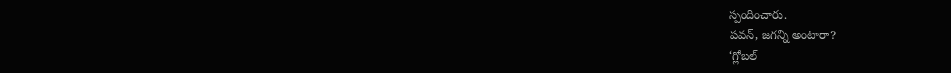స్పందించారు.
పవన్, జగన్ని అంటారా?
‘గ్లోబల్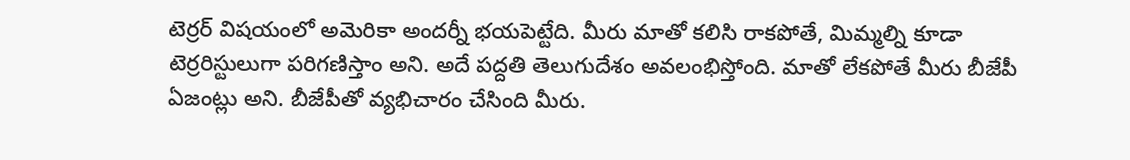టెర్రర్ విషయంలో అమెరికా అందర్నీ భయపెట్టేది. మీరు మాతో కలిసి రాకపోతే, మిమ్మల్ని కూడా టెర్రరిస్టులుగా పరిగణిస్తాం అని. అదే పద్దతి తెలుగుదేశం అవలంభిస్తోంది. మాతో లేకపోతే మీరు బీజేపీ ఏజంట్లు అని. బీజేపీతో వ్యభిచారం చేసింది మీరు.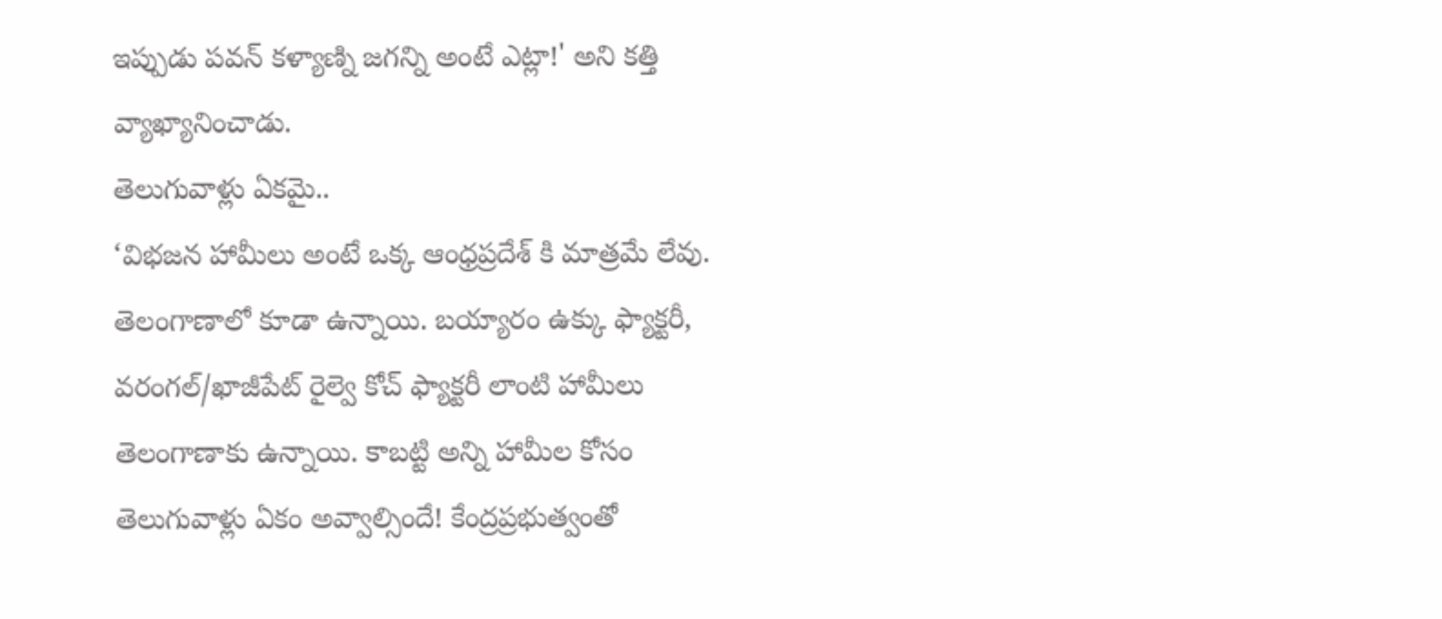ఇప్పుడు పవన్ కళ్యాణ్ని జగన్ని అంటే ఎట్లా!' అని కత్తి వ్యాఖ్యానించాడు.
తెలుగువాళ్లు ఏకమై..
‘విభజన హామీలు అంటే ఒక్క ఆంధ్రప్రదేశ్ కి మాత్రమే లేవు. తెలంగాణాలో కూడా ఉన్నాయి. బయ్యారం ఉక్కు ఫ్యాక్టరీ, వరంగల్/ఖాజీపేట్ రైల్వె కోచ్ ఫ్యాక్టరీ లాంటి హామీలు తెలంగాణాకు ఉన్నాయి. కాబట్టి అన్ని హామీల కోసం తెలుగువాళ్లు ఏకం అవ్వాల్సిందే! కేంద్రప్రభుత్వంతో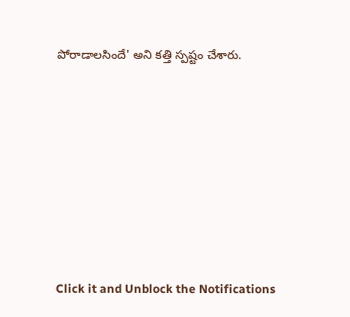పోరాడాలసిందే' అని కత్తి స్పష్టం చేశారు.












Click it and Unblock the Notifications